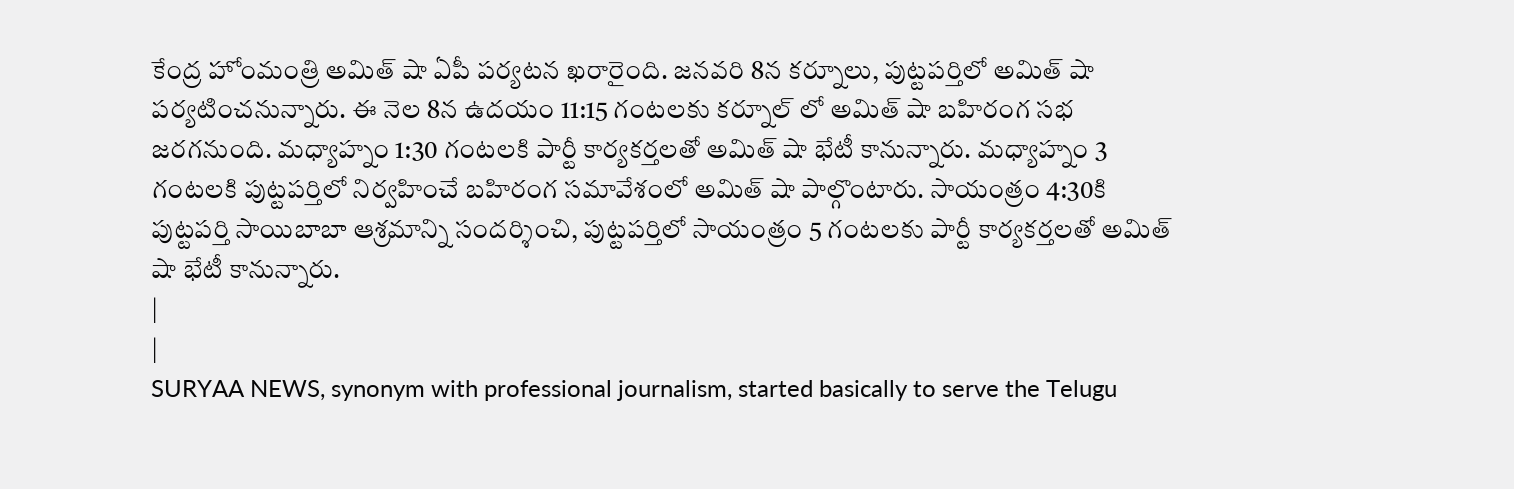కేంద్ర హోంమంత్రి అమిత్ షా ఏపీ పర్యటన ఖరారైంది. జనవరి 8న కర్నూలు, పుట్టపర్తిలో అమిత్ షా పర్యటించనున్నారు. ఈ నెల 8న ఉదయం 11:15 గంటలకు కర్నూల్ లో అమిత్ షా బహిరంగ సభ జరగనుంది. మధ్యాహ్నం 1:30 గంటలకి పార్టీ కార్యకర్తలతో అమిత్ షా భేటీ కానున్నారు. మధ్యాహ్నం 3 గంటలకి పుట్టపర్తిలో నిర్వహించే బహిరంగ సమావేశంలో అమిత్ షా పాల్గొంటారు. సాయంత్రం 4:30కి పుట్టపర్తి సాయిబాబా ఆశ్రమాన్ని సందర్శించి, పుట్టపర్తిలో సాయంత్రం 5 గంటలకు పార్టీ కార్యకర్తలతో అమిత్ షా భేటీ కానున్నారు.
|
|
SURYAA NEWS, synonym with professional journalism, started basically to serve the Telugu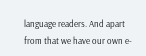language readers. And apart from that we have our own e-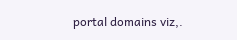portal domains viz,.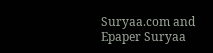Suryaa.com and Epaper Suryaa